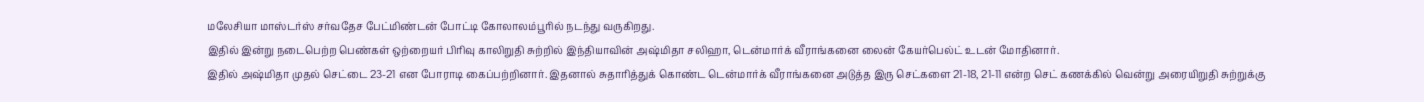மலேசியா மாஸ்டர்ஸ் சர்வதேச பேட்மிண்டன் போட்டி கோலாலம்பூரில் நடந்து வருகிறது.
இதில் இன்று நடைபெற்ற பெண்கள் ஒற்றையர் பிரிவு காலிறுதி சுற்றில் இந்தியாவின் அஷ்மிதா சலிஹா, டென்மார்க் வீராங்கனை லைன் கேயர்பெல்ட் உடன் மோதினார்.
இதில் அஷ்மிதா முதல் செட்டை 23-21 என போராடி கைப்பற்றினார். இதனால் சுதாரித்துக் கொண்ட டென்மார்க் வீராங்கனை அடுத்த இரு செட்களை 21-18, 21-11 என்ற செட் கணக்கில் வென்று அரையிறுதி சுற்றுக்கு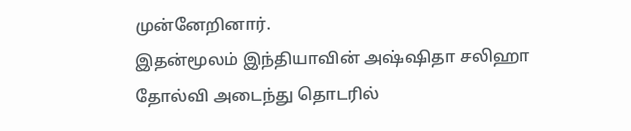முன்னேறினார்.
இதன்மூலம் இந்தியாவின் அஷ்ஷிதா சலிஹா தோல்வி அடைந்து தொடரில்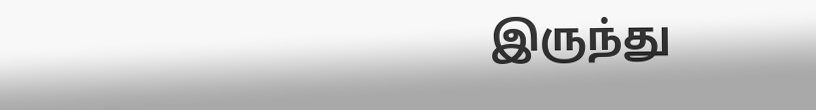இருந்து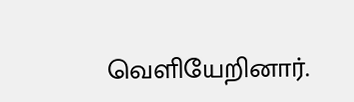வெளியேறினார்.